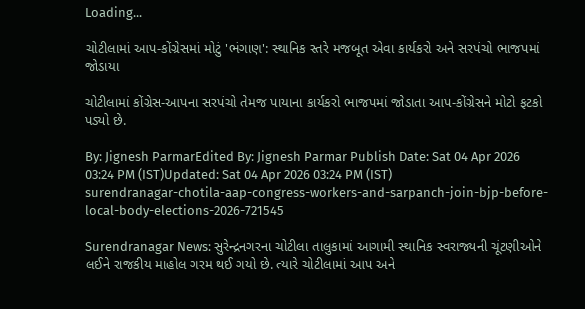Loading...

ચોટીલામાં આપ-કોંગ્રેસમાં મોટું 'ભંગાણ': સ્થાનિક સ્તરે મજબૂત એવા કાર્યકરો અને સરપંચો ભાજપમાં જોડાયા

ચોટીલામાં કોંગ્રેસ-આપના સરપંચો તેમજ પાયાના કાર્યકરો ભાજપમાં જોડાતા આપ-કોંગ્રેસને મોટો ફટકો પડ્યો છે.

By: Jignesh ParmarEdited By: Jignesh Parmar Publish Date: Sat 04 Apr 2026 03:24 PM (IST)Updated: Sat 04 Apr 2026 03:24 PM (IST)
surendranagar-chotila-aap-congress-workers-and-sarpanch-join-bjp-before-local-body-elections-2026-721545

Surendranagar News: સુરેન્દ્રનગરના ચોટીલા તાલુકામાં આગામી સ્થાનિક સ્વરાજ્યની ચૂંટણીઓને લઈને રાજકીય માહોલ ગરમ થઈ ગયો છે. ત્યારે ચોટીલામાં આપ અને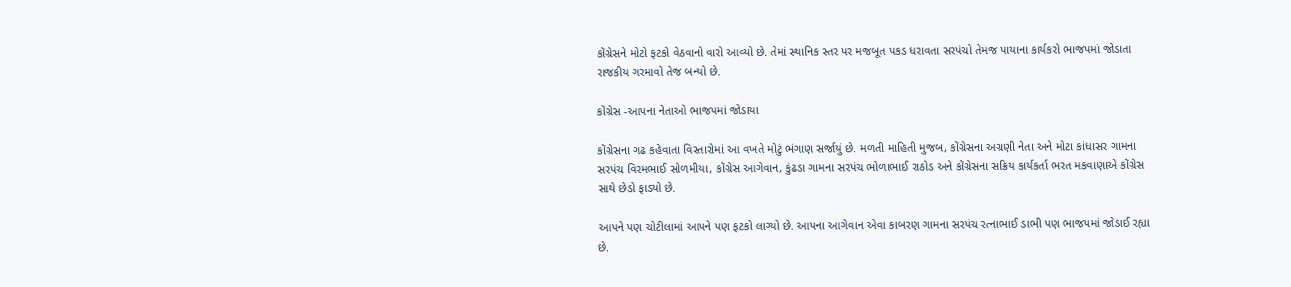કોંગ્રેસને મોટો ફટકો વેઠવાનો વારો આવ્યો છે. તેમાં સ્થાનિક સ્તર પર મજબૂત પકડ ધરાવતા સરપંચો તેમજ પાયાના કાર્યકરો ભાજપમાં જોડાતા રાજકીય ગરમાવો તેજ બન્યો છે.

કોંગ્રેસ -આપના નેતાઓ ભાજપમાં જોડાયા

કોંગ્રેસના ગઢ કહેવાતા વિસ્તારોમાં આ વખતે મોટું ભંગાણ સર્જાયું છે. મળતી માહિતી મુજબ, કોંગ્રેસના અગ્રણી નેતા અને મોટા કાંધાસર ગામના સરપંચ વિરમભાઈ સોળમીયા, કોંગ્રેસ આગેવાન, કુંઢડા ગામના સરપંચ ભોળાભાઈ રાઠોડ અને કોંગ્રેસના સક્રિય કાર્યકર્તા ભરત મકવાણાએ કોંગ્રેસ સાથે છેડો ફાડ્યો છે.

આપને પણ ચોટીલામાં આપને પણ ફટકો લાગ્યો છે. આપના આગેવાન એવા કાબરણ ગામના સરપંચ રત્નાભાઈ ડાભી પણ ભાજપમાં જોડાઈ રહ્યા છે.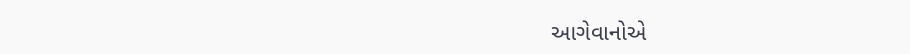આગેવાનોએ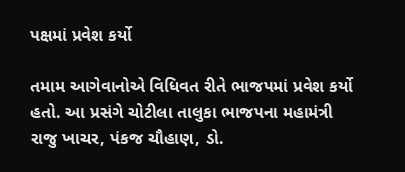પક્ષમાં પ્રવેશ કર્યો

તમામ આગેવાનોએ વિધિવત રીતે ભાજપમાં પ્રવેશ કર્યો હતો. આ પ્રસંગે ચોટીલા તાલુકા ભાજપના મહામંત્રી રાજુ ખાચર, પંકજ ચૌહાણ, ડો.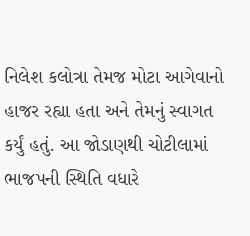નિલેશ કલોત્રા તેમજ મોટા આગેવાનો હાજર રહ્યા હતા અને તેમનું સ્વાગત કર્યું હતું. આ જોડાણથી ચોટીલામાં ભાજપની સ્થિતિ વધારે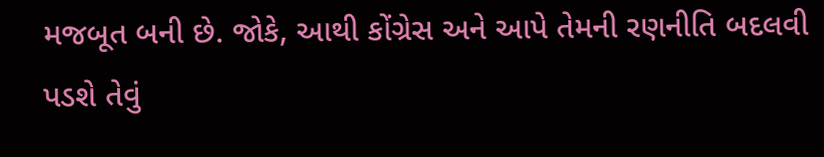મજબૂત બની છે. જોકે, આથી કોંગ્રેસ અને આપે તેમની રણનીતિ બદલવી પડશે તેવું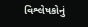વિશ્લેષકોનું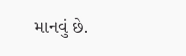માનવું છે.